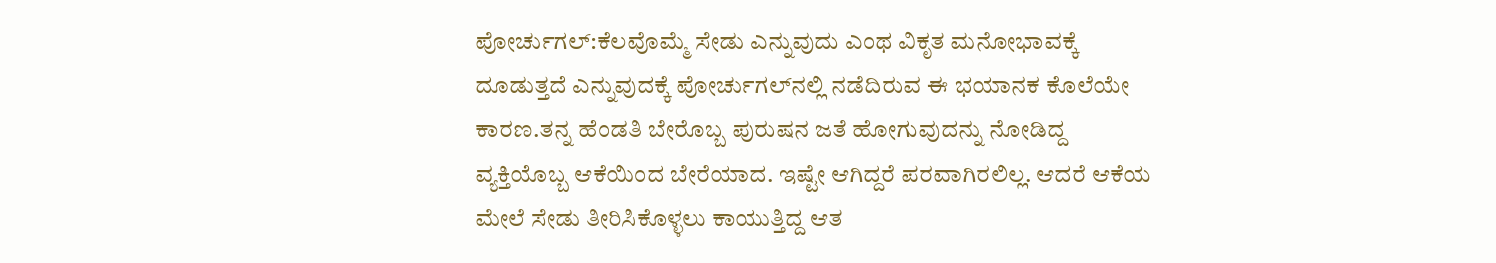ಪೋರ್ಚುಗಲ್‌:ಕೆಲವೊಮ್ಮೆ ಸೇಡು ಎನ್ನುವುದು ಎಂಥ ವಿಕೃತ ಮನೋಭಾವಕ್ಕೆ ದೂಡುತ್ತದೆ ಎನ್ನುವುದಕ್ಕೆ ಪೋರ್ಚುಗಲ್‌ನಲ್ಲಿ ನಡೆದಿರುವ ಈ ಭಯಾನಕ ಕೊಲೆಯೇ ಕಾರಣ.ತನ್ನ ಹೆಂಡತಿ ಬೇರೊಬ್ಬ ಪುರುಷನ ಜತೆ ಹೋಗುವುದನ್ನು ನೋಡಿದ್ದ ವ್ಯಕ್ತಿಯೊಬ್ಬ ಆಕೆಯಿಂದ ಬೇರೆಯಾದ. ಇಷ್ಟೇ ಆಗಿದ್ದರೆ ಪರವಾಗಿರಲಿಲ್ಲ. ಆದರೆ ಆಕೆಯ ಮೇಲೆ ಸೇಡು ತೀರಿಸಿಕೊಳ್ಳಲು ಕಾಯುತ್ತಿದ್ದ ಆತ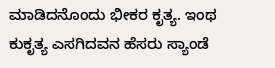ಮಾಡಿದನೊಂದು ಭೀಕರ ಕೃತ್ಯ. ಇಂಥ ಕುಕೃತ್ಯ ಎಸಗಿದವನ ಹೆಸರು ಸ್ಯಾಂಡೆ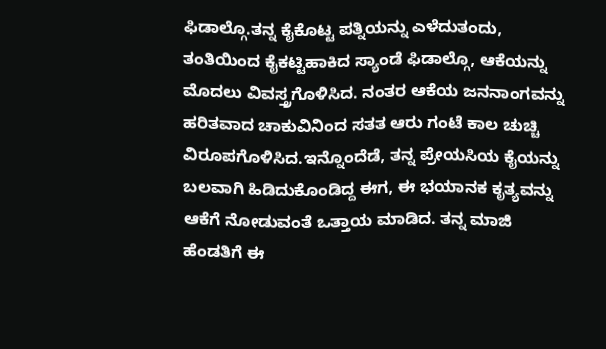ಫಿಡಾಲ್ಗೊ.ತನ್ನ ಕೈಕೊಟ್ಟ ಪತ್ನಿಯನ್ನು ಎಳೆದುತಂದು, ತಂತಿಯಿಂದ ಕೈಕಟ್ಟಿಹಾಕಿದ ಸ್ಯಾಂಡೆ ಫಿಡಾಲ್ಗೊ, ಆಕೆಯನ್ನು ಮೊದಲು ವಿವಸ್ತ್ರಗೊಳಿಸಿದ. ನಂತರ ಆಕೆಯ ಜನನಾಂಗವನ್ನು ಹರಿತವಾದ ಚಾಕುವಿನಿಂದ ಸತತ ಆರು ಗಂಟೆ ಕಾಲ ಚುಚ್ಚಿ ವಿರೂಪಗೊಳಿಸಿದ.ಇನ್ನೊಂದೆಡೆ, ತನ್ನ ಪ್ರೇಯಸಿಯ ಕೈಯನ್ನು ಬಲವಾಗಿ ಹಿಡಿದುಕೊಂಡಿದ್ದ ಈಗ, ಈ ಭಯಾನಕ ಕೃತ್ಯವನ್ನು ಆಕೆಗೆ ನೋಡುವಂತೆ ಒತ್ತಾಯ ಮಾಡಿದ. ತನ್ನ ಮಾಜಿ ಹೆಂಡತಿಗೆ ಈ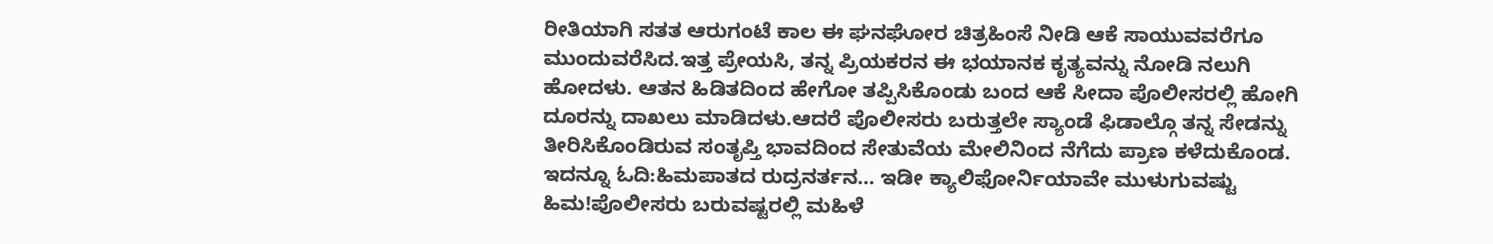ರೀತಿಯಾಗಿ ಸತತ ಆರುಗಂಟೆ ಕಾಲ ಈ ಘನಘೋರ ಚಿತ್ರಹಿಂಸೆ ನೀಡಿ ಆಕೆ ಸಾಯುವವರೆಗೂ ಮುಂದುವರೆಸಿದ.ಇತ್ತ ಪ್ರೇಯಸಿ, ತನ್ನ ಪ್ರಿಯಕರನ ಈ ಭಯಾನಕ ಕೃತ್ಯವನ್ನು ನೋಡಿ ನಲುಗಿ ಹೋದಳು. ಆತನ ಹಿಡಿತದಿಂದ ಹೇಗೋ ತಪ್ಪಿಸಿಕೊಂಡು ಬಂದ ಆಕೆ ಸೀದಾ ಪೊಲೀಸರಲ್ಲಿ ಹೋಗಿ ದೂರನ್ನು ದಾಖಲು ಮಾಡಿದಳು.ಆದರೆ ಪೊಲೀಸರು ಬರುತ್ತಲೇ ಸ್ಯಾಂಡೆ ಫಿಡಾಲ್ಗೊ ತನ್ನ ಸೇಡನ್ನು ತೀರಿಸಿಕೊಂಡಿರುವ ಸಂತೃಪ್ತಿ ಭಾವದಿಂದ ಸೇತುವೆಯ ಮೇಲಿನಿಂದ ನೆಗೆದು ಪ್ರಾಣ ಕಳೆದುಕೊಂಡ.
ಇದನ್ನೂ ಓದಿ:ಹಿಮಪಾತದ ರುದ್ರನರ್ತನ… ಇಡೀ ಕ್ಯಾಲಿಫೋರ್ನಿಯಾವೇ ಮುಳುಗುವಷ್ಟು ಹಿಮ!ಪೊಲೀಸರು ಬರುವಷ್ಟರಲ್ಲಿ ಮಹಿಳೆ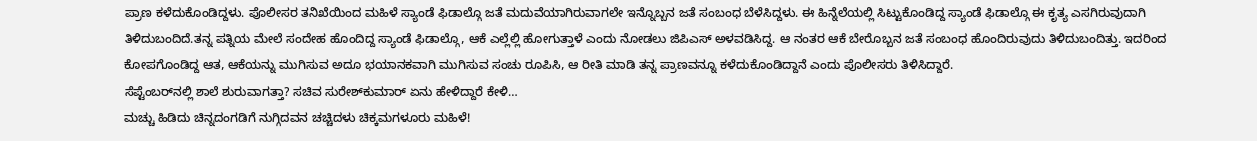ಪ್ರಾಣ ಕಳೆದುಕೊಂಡಿದ್ದಳು. ಪೊಲೀಸರ ತನಿಖೆಯಿಂದ ಮಹಿಳೆ ಸ್ಯಾಂಡೆ ಫಿಡಾಲ್ಗೊ ಜತೆ ಮದುವೆಯಾಗಿರುವಾಗಲೇ ಇನ್ನೊಬ್ಬನ ಜತೆ ಸಂಬಂಧ ಬೆಳೆಸಿದ್ದಳು. ಈ ಹಿನ್ನೆಲೆಯಲ್ಲಿ ಸಿಟ್ಟುಕೊಂಡಿದ್ದ ಸ್ಯಾಂಡೆ ಫಿಡಾಲ್ಗೊ ಈ ಕೃತ್ಯ ಎಸಗಿರುವುದಾಗಿ ತಿಳಿದುಬಂದಿದೆ.ತನ್ನ ಪತ್ನಿಯ ಮೇಲೆ ಸಂದೇಹ ಹೊಂದಿದ್ದ ಸ್ಯಾಂಡೆ ಫಿಡಾಲ್ಗೊ, ಆಕೆ ಎಲ್ಲೆಲ್ಲಿ ಹೋಗುತ್ತಾಳೆ ಎಂದು ನೋಡಲು ಜಿಪಿಎಸ್‌ ಅಳವಡಿಸಿದ್ದ. ಆ ನಂತರ ಆಕೆ ಬೇರೊಬ್ಬನ ಜತೆ ಸಂಬಂಧ ಹೊಂದಿರುವುದು ತಿಳಿದುಬಂದಿತ್ತು. ಇದರಿಂದ ಕೋಪಗೊಂಡಿದ್ದ ಆತ, ಆಕೆಯನ್ನು ಮುಗಿಸುವ ಅದೂ ಭಯಾನಕವಾಗಿ ಮುಗಿಸುವ ಸಂಚು ರೂಪಿಸಿ, ಆ ರೀತಿ ಮಾಡಿ ತನ್ನ ಪ್ರಾಣವನ್ನೂ ಕಳೆದುಕೊಂಡಿದ್ದಾನೆ ಎಂದು ಪೊಲೀಸರು ತಿಳಿಸಿದ್ದಾರೆ.
ಸೆಪ್ಟೆಂಬರ್‌ನಲ್ಲಿ ಶಾಲೆ ಶುರುವಾಗತ್ತಾ? ಸಚಿವ ಸುರೇಶ್‌ಕುಮಾರ್‌ ಏನು ಹೇಳಿದ್ದಾರೆ ಕೇಳಿ…
ಮಚ್ಚು ಹಿಡಿದು ಚಿನ್ನದಂಗಡಿಗೆ ನುಗ್ಗಿದವನ ಚಚ್ಚಿದಳು ಚಿಕ್ಕಮಗಳೂರು ಮಹಿಳೆ!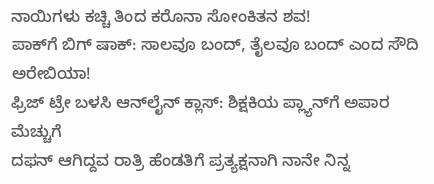ನಾಯಿಗಳು ಕಚ್ಚಿ ತಿಂದ ಕರೊನಾ ಸೋಂಕಿತನ ಶವ!
ಪಾಕ್‌ಗೆ ಬಿಗ್‌ ಷಾಕ್‌: ಸಾಲವೂ ಬಂದ್‌, ತೈಲವೂ ಬಂದ್‌ ಎಂದ ಸೌದಿ ಅರೇಬಿಯಾ!
ಫ್ರಿಜ್‌ ಟ್ರೇ ಬಳಸಿ ಆನ್‌ಲೈನ್‌ ಕ್ಲಾಸ್‌: ಶಿಕ್ಷಕಿಯ ಪ್ಲ್ಯಾನ್‌ಗೆ ಅಪಾರ ಮೆಚ್ಚುಗೆ
ದಫನ್‌ ಆಗಿದ್ದವ ರಾತ್ರಿ ಹೆಂಡತಿಗೆ ಪ್ರತ್ಯಕ್ಷನಾಗಿ ನಾನೇ ನಿನ್ನ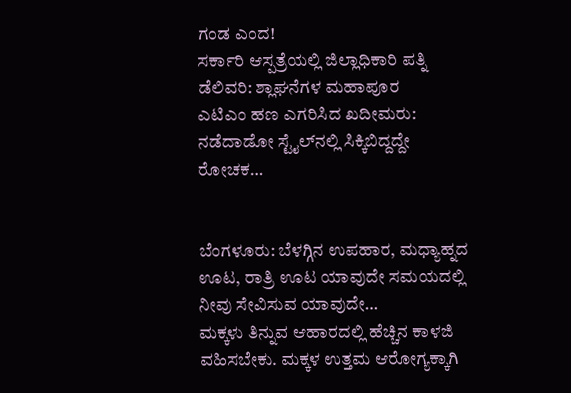ಗಂಡ ಎಂದ!
ಸರ್ಕಾರಿ ಆಸ್ಪತ್ರೆಯಲ್ಲಿ ಜಿಲ್ಲಾಧಿಕಾರಿ ಪತ್ನಿ ಡೆಲಿವರಿ: ಶ್ಲಾಘನೆಗಳ ಮಹಾಪೂರ
ಎಟಿಎಂ ಹಣ ಎಗರಿಸಿದ ಖದೀಮರು: ನಡೆದಾಡೋ ಸ್ಟೈಲ್‌ನಲ್ಲಿ ಸಿಕ್ಕಿಬಿದ್ದದ್ದೇ ರೋಚಕ…


ಬೆಂಗಳೂರು: ಬೆಳಗ್ಗಿನ ಉಪಹಾರ, ಮಧ್ಯಾಹ್ನದ ಊಟ, ರಾತ್ರಿ ಊಟ ಯಾವುದೇ ಸಮಯದಲ್ಲಿ ನೀವು ಸೇವಿಸುವ ಯಾವುದೇ…
ಮಕ್ಕಳು ತಿನ್ನುವ ಆಹಾರದಲ್ಲಿ ಹೆಚ್ಚಿನ ಕಾಳಜಿ ವಹಿಸಬೇಕು. ಮಕ್ಕಳ ಉತ್ತಮ ಆರೋಗ್ಯಕ್ಕಾಗಿ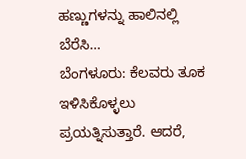ಹಣ್ಣುಗಳನ್ನು ಹಾಲಿನಲ್ಲಿ ಬೆರೆಸಿ…
ಬೆಂಗಳೂರು: ಕೆಲವರು ತೂಕ ಇಳಿಸಿಕೊಳ್ಳಲು ಪ್ರಯತ್ನಿಸುತ್ತಾರೆ. ಆದರೆ,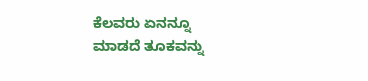ಕೆಲವರು ಏನನ್ನೂ ಮಾಡದೆ ತೂಕವನ್ನು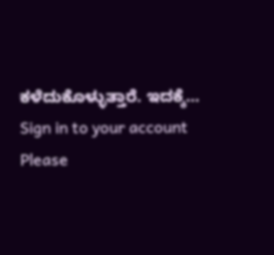ಕಳೆದುಕೊಳ್ಳುತ್ತಾರೆ. ಇದಕ್ಕೆ…
Sign in to your account
Please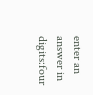enter an answer in digits:four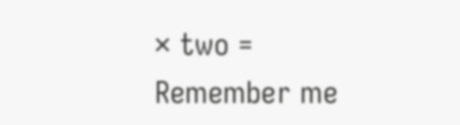× two =
Remember me